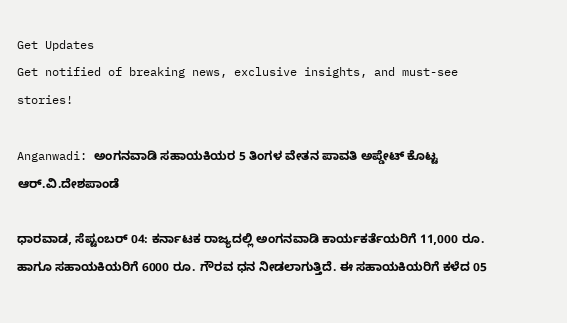Get Updates
Get notified of breaking news, exclusive insights, and must-see stories!

Anganwadi: ಅಂಗನವಾಡಿ ಸಹಾಯಕಿಯರ 5 ತಿಂಗಳ ವೇತನ ಪಾವತಿ ಅಪ್ಡೇಟ್ ಕೊಟ್ಟ ಆರ್.ವಿ.ದೇಶಪಾಂಡೆ

ಧಾರವಾಡ, ಸೆಪ್ಟಂಬರ್ 04: ಕರ್ನಾಟಕ ರಾಜ್ಯದಲ್ಲಿ ಅಂಗನವಾಡಿ ಕಾರ್ಯಕರ್ತೆಯರಿಗೆ 11,000 ರೂ. ಹಾಗೂ ಸಹಾಯಕಿಯರಿಗೆ 6000 ರೂ. ಗೌರವ ಧನ ನೀಡಲಾಗುತ್ತಿದೆ. ಈ ಸಹಾಯಕಿಯರಿಗೆ ಕಳೆದ 05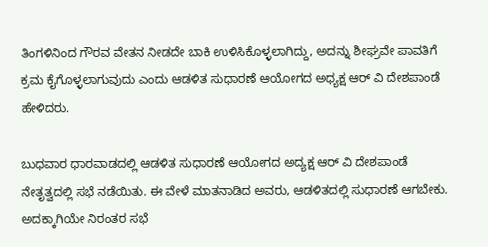ತಿಂಗಳಿನಿಂದ ಗೌರವ ವೇತನ ನೀಡದೇ ಬಾಕಿ ಉಳಿಸಿಕೊಳ್ಳಲಾಗಿದ್ದು, ಅದನ್ನು ಶೀಘ್ರವೇ ಪಾವತಿಗೆ ಕ್ರಮ ಕೈಗೊಳ್ಳಲಾಗುವುದು ಎಂದು ಆಡಳಿತ ಸುಧಾರಣೆ ಆಯೋಗದ ಅಧ್ಯಕ್ಷ ಆರ್ ವಿ ದೇಶಪಾಂಡೆ ಹೇಳಿದರು.

ಬುಧವಾರ ಧಾರವಾಡದಲ್ಲಿ ಆಡಳಿತ ಸುಧಾರಣೆ ಆಯೋಗದ ಅದ್ಯಕ್ಷ ಆರ್ ವಿ ದೇಶಪಾಂಡೆ ನೇತೃತ್ವದಲ್ಲಿ ಸಭೆ ನಡೆಯಿತು. ಈ ವೇಳೆ ಮಾತನಾಡಿದ ಅವರು, ಆಡಳಿತದಲ್ಲಿ ಸುಧಾರಣೆ ಆಗಬೇಕು. ಅದಕ್ಕಾಗಿಯೇ ನಿರಂತರ ಸಭೆ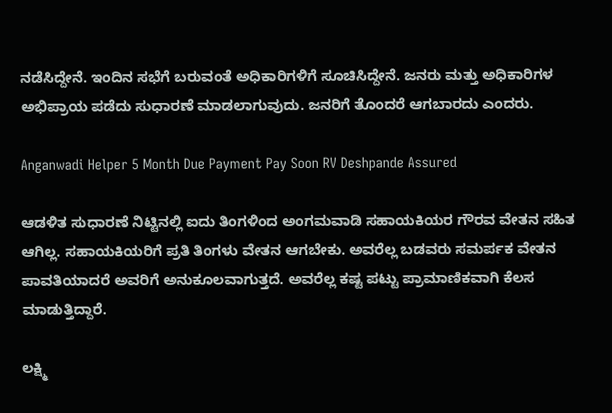ನಡೆಸಿದ್ದೇನೆ. ಇಂದಿನ ಸಭೆಗೆ ಬರುವಂತೆ ಅಧಿಕಾರಿಗಳಿಗೆ ಸೂಚಿಸಿದ್ದೇನೆ. ಜನರು ಮತ್ತು ಅಧಿಕಾರಿಗಳ ಅಭಿಪ್ರಾಯ ಪಡೆದು ಸುಧಾರಣೆ ಮಾಡಲಾಗುವುದು. ಜನರಿಗೆ ತೊಂದರೆ ಆಗಬಾರದು ಎಂದರು.

Anganwadi Helper 5 Month Due Payment Pay Soon RV Deshpande Assured

ಆಡಳಿತ ಸುಧಾರಣೆ ನಿಟ್ಟಿನಲ್ಲಿ ಐದು ತಿಂಗಳಿಂದ ಅಂಗಮವಾಡಿ ಸಹಾಯಕಿಯರ ಗೌರವ ವೇತನ ಸಹಿತ ಆಗಿಲ್ಲ. ಸಹಾಯಕಿಯರಿಗೆ ಪ್ರತಿ ತಿಂಗಳು ವೇತನ ಆಗಬೇಕು. ಅವರೆಲ್ಲ ಬಡವರು ಸಮರ್ಪಕ ವೇತನ ಪಾವತಿಯಾದರೆ ಅವರಿಗೆ ಅನುಕೂಲವಾಗುತ್ತದೆ. ಅವರೆಲ್ಲ ಕಷ್ಟ ಪಟ್ಟು ಪ್ರಾಮಾಣಿಕವಾಗಿ ಕೆಲಸ ಮಾಡುತ್ತಿದ್ದಾರೆ.

ಲಕ್ಷ್ಮಿ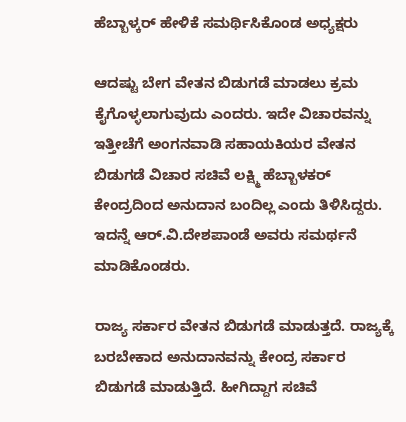ಹೆಬ್ಬಾಳ್ಕರ್ ಹೇಳಿಕೆ ಸಮರ್ಥಿಸಿಕೊಂಡ ಅಧ್ಯಕ್ಷರು

ಆದಷ್ಟು ಬೇಗ ವೇತನ ಬಿಡುಗಡೆ ಮಾಡಲು ಕ್ರಮ ಕೈಗೊಳ್ಳಲಾಗುವುದು ಎಂದರು. ಇದೇ ವಿಚಾರವನ್ನು ಇತ್ತೀಚೆಗೆ ಅಂಗನವಾಡಿ ಸಹಾಯಕಿಯರ ವೇತನ ಬಿಡುಗಡೆ ವಿಚಾರ ಸಚಿವೆ ಲಕ್ಷ್ಮಿ ಹೆಬ್ಬಾಳಕರ್ ಕೇಂದ್ರದಿಂದ ಅನುದಾನ ಬಂದಿಲ್ಲ ಎಂದು ತಿಳಿಸಿದ್ದರು. ಇದನ್ನೆ ಆರ್‌.ವಿ.ದೇಶಪಾಂಡೆ ಅವರು ಸಮರ್ಥನೆ ಮಾಡಿಕೊಂಡರು.

ರಾಜ್ಯ ಸರ್ಕಾರ ವೇತನ ಬಿಡುಗಡೆ ಮಾಡುತ್ತದೆ. ರಾಜ್ಯಕ್ಕೆ ಬರಬೇಕಾದ ಅನುದಾನವನ್ನು ಕೇಂದ್ರ ಸರ್ಕಾರ ಬಿಡುಗಡೆ ಮಾಡುತ್ತಿದೆ. ಹೀಗಿದ್ದಾಗ ಸಚಿವೆ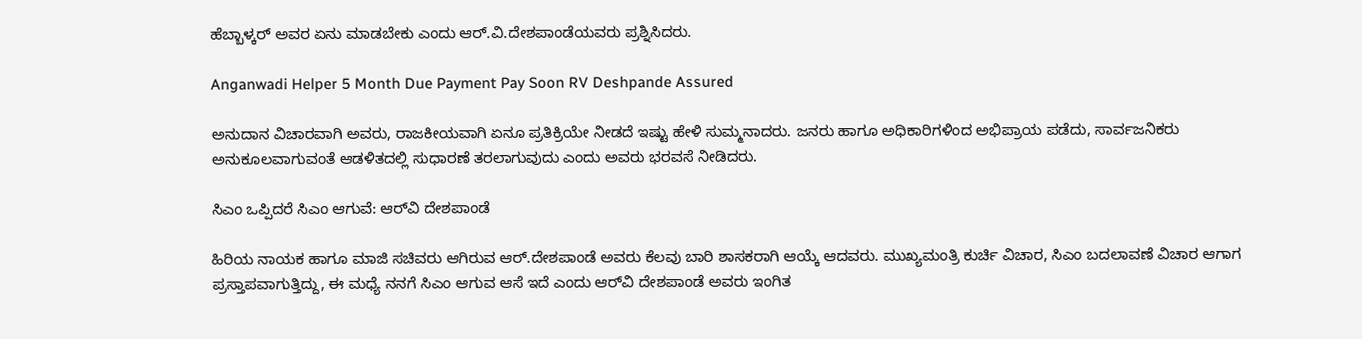ಹೆಬ್ಬಾಳ್ಕರ್ ಅವರ ಏನು ಮಾಡಬೇಕು ಎಂದು ಆರ್‌.ವಿ.ದೇಶಪಾಂಡೆಯವರು ಪ್ರಶ್ನಿಸಿದರು.

Anganwadi Helper 5 Month Due Payment Pay Soon RV Deshpande Assured

ಅನುದಾನ ವಿಚಾರವಾಗಿ ಅವರು, ರಾಜಕೀಯವಾಗಿ ಏನೂ ಪ್ರತಿಕ್ರಿಯೇ ನೀಡದೆ ಇಷ್ಟು ಹೇಳಿ ಸುಮ್ಮನಾದರು. ಜನರು ಹಾಗೂ ಅಧಿಕಾರಿಗಳಿಂದ ಅಭಿಪ್ರಾಯ ಪಡೆದು, ಸಾರ್ವಜನಿಕರು ಅನುಕೂಲವಾಗುವಂತೆ ಆಡಳಿತದಲ್ಲಿ ಸುಧಾರಣೆ ತರಲಾಗುವುದು ಎಂದು ಅವರು ಭರವಸೆ ನೀಡಿದರು.

ಸಿಎಂ ಒಪ್ಪಿದರೆ ಸಿಎಂ ಆಗುವೆ: ಆರ್‌ವಿ ದೇಶಪಾಂಡೆ

ಹಿರಿಯ ನಾಯಕ ಹಾಗೂ ಮಾಜಿ ಸಚಿವರು ಆಗಿರುವ ಆರ್.ದೇಶಪಾಂಡೆ ಅವರು ಕೆಲವು ಬಾರಿ ಶಾಸಕರಾಗಿ ಆಯ್ಕೆ ಆದವರು. ಮುಖ್ಯಮಂತ್ರಿ ಕುರ್ಚಿ ವಿಚಾರ, ಸಿಎಂ ಬದಲಾವಣೆ ವಿಚಾರ ಆಗಾಗ ಪ್ರಸ್ತಾಪವಾಗುತ್ತಿದ್ದು, ಈ ಮಧ್ಯೆ ನನಗೆ ಸಿಎಂ ಆಗುವ ಆಸೆ ಇದೆ ಎಂದು ಆರ್‌ವಿ ದೇಶಪಾಂಡೆ ಅವರು ಇಂಗಿತ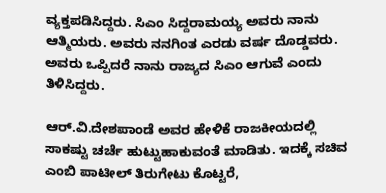ವ್ಯಕ್ತಪಡಿಸಿದ್ದರು. ಸಿಎಂ ಸಿದ್ದರಾಮಯ್ಯ ಅವರು ನಾನು ಆತ್ಮಿಯರು. ಅವರು ನನಗಿಂತ ಎರಡು ವರ್ಷ ದೊಡ್ಡವರು. ಅವರು ಒಪ್ಪಿದರೆ ನಾನು ರಾಜ್ಯದ ಸಿಎಂ ಆಗುವೆ ಎಂದು ತಿಳಿಸಿದ್ದರು.

ಆರ್‌.ವಿ.ದೇಶಪಾಂಡೆ ಅವರ ಹೇಳಿಕೆ ರಾಜಕೀಯದಲ್ಲಿ ಸಾಕಷ್ಟು ಚರ್ಚೆ ಹುಟ್ಟುಹಾಕುವಂತೆ ಮಾಡಿತು. ಇದಕ್ಕೆ ಸಚಿವ ಎಂಬಿ ಪಾಟೀಲ್ ತಿರುಗೇಟು ಕೊಟ್ಟರೆ,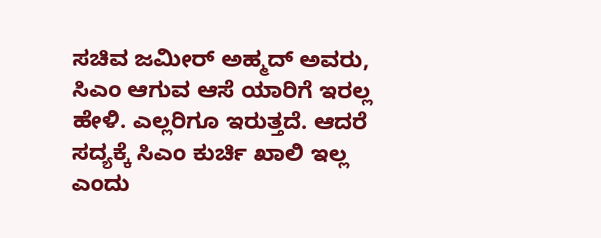ಸಚಿವ ಜಮೀರ್ ಅಹ್ಮದ್ ಅವರು, ಸಿಎಂ ಆಗುವ ಆಸೆ ಯಾರಿಗೆ ಇರಲ್ಲ ಹೇಳಿ. ಎಲ್ಲರಿಗೂ ಇರುತ್ತದೆ. ಆದರೆ ಸದ್ಯಕ್ಕೆ ಸಿಎಂ ಕುರ್ಚಿ ಖಾಲಿ ಇಲ್ಲ ಎಂದು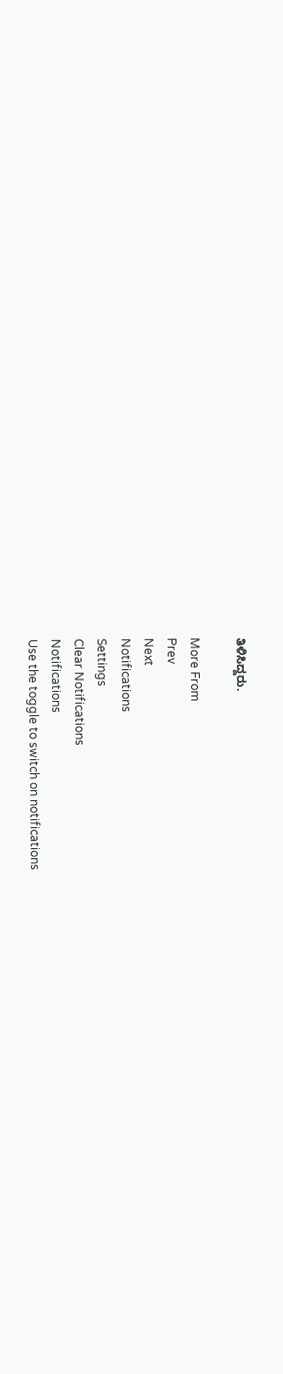ತಿಳಿಸಿದ್ದರು.

More From
Prev
Next
Notifications
Settings
Clear Notifications
Notifications
Use the toggle to switch on notifications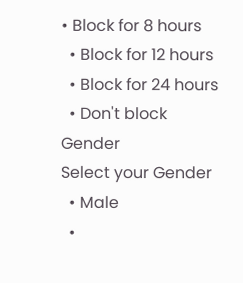• Block for 8 hours
  • Block for 12 hours
  • Block for 24 hours
  • Don't block
Gender
Select your Gender
  • Male
  •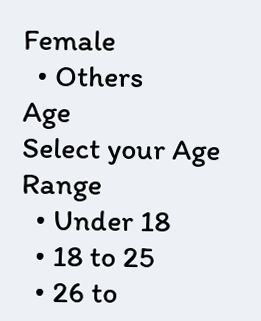Female
  • Others
Age
Select your Age Range
  • Under 18
  • 18 to 25
  • 26 to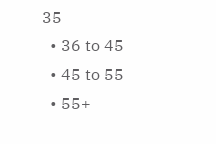35
  • 36 to 45
  • 45 to 55
  • 55+